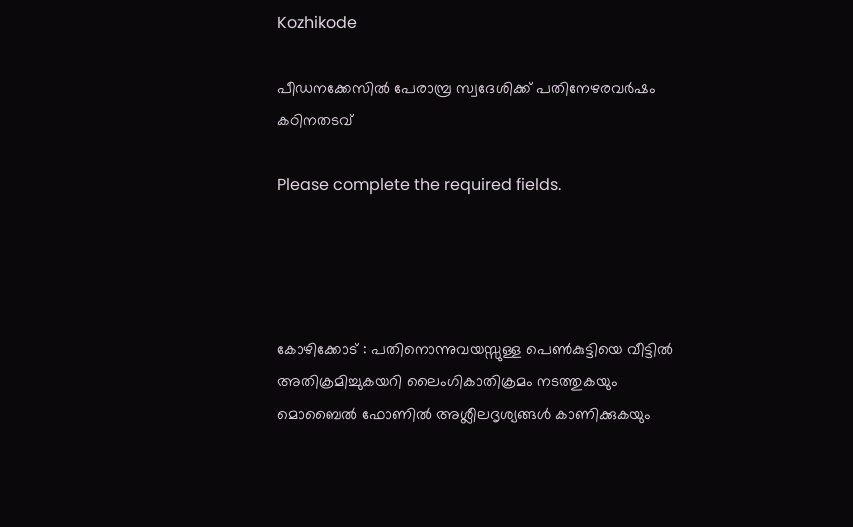Kozhikode

പീഡനക്കേസിൽ പേരാമ്പ്ര സ്വദേശിക്ക് പതിനേഴരവർഷം കഠിനതടവ്

Please complete the required fields.




കോഴിക്കോട് : പതിനൊന്നുവയസ്സുള്ള പെൺകുട്ടിയെ വീട്ടിൽ അതിക്രമിച്ചുകയറി ലൈംഗികാതിക്രമം നടത്തുകയും മൊബൈൽ ഫോണിൽ അശ്ലീലദൃശ്യങ്ങൾ കാണിക്കുകയും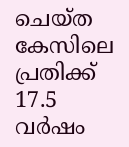ചെയ്ത കേസിലെ പ്രതിക്ക് 17.5 വർഷം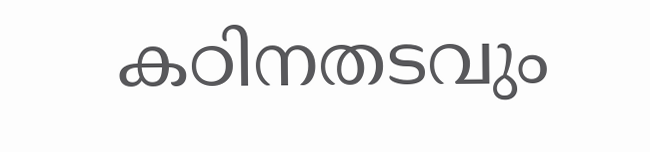കഠിനതടവും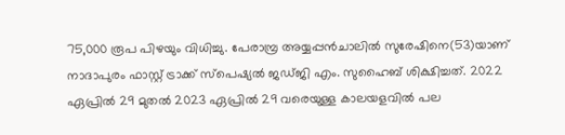75,000 രൂപ പിഴയും വിധിച്ചു. പേരാമ്പ്ര അയ്യപ്പൻചാലിൽ സുരേഷിനെ(53)യാണ് നാദാപുരം ഫാസ്റ്റ് ട്രാക്ക് സ്പെഷ്യൽ ജഡ്ജി എം. സുഹൈബ് ശിക്ഷിച്ചത്. 2022 ഏപ്രിൽ 29 മുതൽ 2023 ഏപ്രിൽ 29 വരെയുള്ള കാലയളവിൽ പല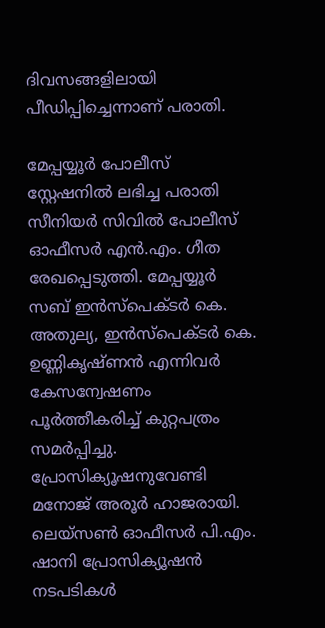ദിവസങ്ങളിലായി പീഡിപ്പിച്ചെന്നാണ് പരാതി.

മേപ്പയ്യൂർ പോലീസ് സ്റ്റേഷനിൽ ലഭിച്ച പരാതി സീനിയർ സിവിൽ പോലീസ് ഓഫീസർ എൻ.എം. ഗീത രേഖപ്പെടുത്തി. മേപ്പയ്യൂർ സബ് ഇൻസ്പെക്ടർ കെ. അതുല്യ, ഇൻസ്പെക്ടർ കെ. ഉണ്ണികൃഷ്ണൻ എന്നിവർ കേസന്വേഷണം പൂർത്തീകരിച്ച് കുറ്റപത്രം സമർപ്പിച്ചു. പ്രോസിക്യൂഷനുവേണ്ടി മനോജ് അരൂർ ഹാജരായി. ലെയ്‌സൺ ഓഫീസർ പി.എം. ഷാനി പ്രോസിക്യൂഷൻ നടപടികൾ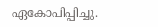ഏകോപിപ്പിച്ചു.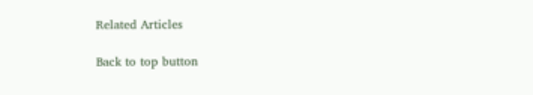Related Articles

Back to top button